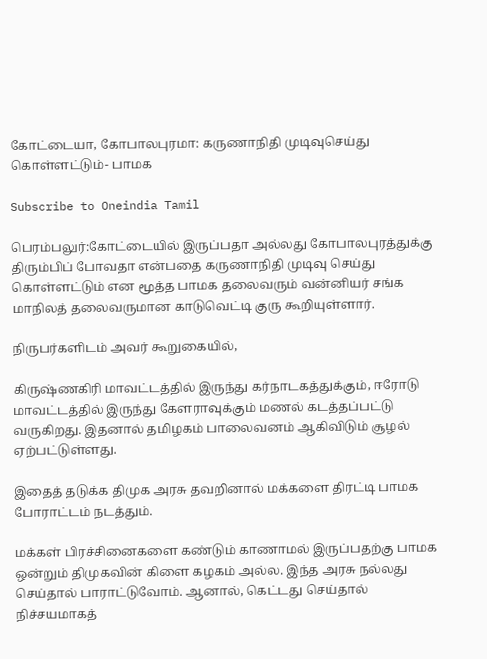கோட்டையா, கோபாலபுரமா: கருணாநிதி முடிவுசெய்து கொள்ளட்டும்- பாமக

Subscribe to Oneindia Tamil

பெரம்பலுர்:கோட்டையில் இருப்பதா அல்லது கோபாலபுரத்துக்கு திரும்பிப் போவதா என்பதை கருணாநிதி முடிவு செய்து கொள்ளட்டும் என மூத்த பாமக தலைவரும் வன்னியர் சங்க மாநிலத் தலைவருமான காடுவெட்டி குரு கூறியுள்ளார்.

நிருபர்களிடம் அவர் கூறுகையில்,

கிருஷ்ணகிரி மாவட்டத்தில் இருந்து கர்நாடகத்துக்கும், ஈரோடு மாவட்டத்தில் இருந்து கேளராவுக்கும் மணல் கடத்தப்பட்டு வருகிறது. இதனால் தமிழகம் பாலைவனம் ஆகிவிடும் சூழல் ஏற்பட்டுள்ளது.

இதைத் தடுக்க திமுக அரசு தவறினால் மக்களை திரட்டி பாமக போராட்டம் நடத்தும்.

மக்கள் பிரச்சினைகளை கண்டும் காணாமல் இருப்பதற்கு பாமக ஒன்றும் திமுகவின் கிளை கழகம் அல்ல. இந்த அரசு நல்லது செய்தால் பாராட்டுவோம். ஆனால், கெட்டது செய்தால் நிச்சயமாகத்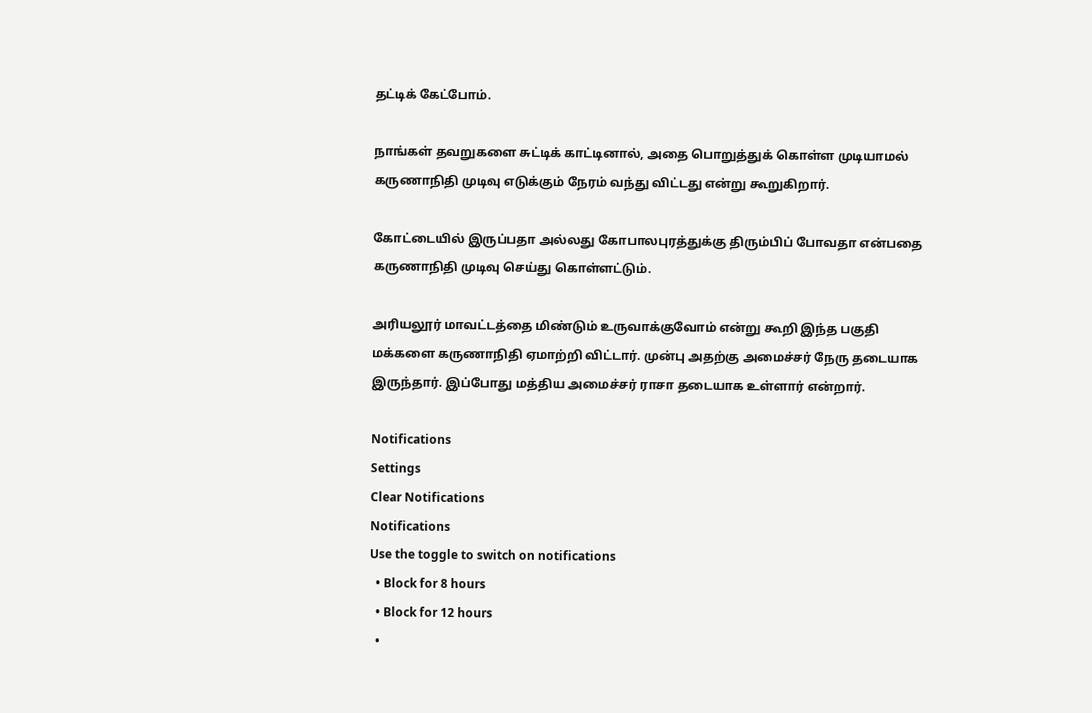தட்டிக் கேட்போம்.

நாங்கள் தவறுகளை சுட்டிக் காட்டினால், அதை பொறுத்துக் கொள்ள முடியாமல் கருணாநிதி முடிவு எடுக்கும் நேரம் வந்து விட்டது என்று கூறுகிறார்.

கோட்டையில் இருப்பதா அல்லது கோபாலபுரத்துக்கு திரும்பிப் போவதா என்பதை கருணாநிதி முடிவு செய்து கொள்ளட்டும்.

அரியலூர் மாவட்டத்தை மிண்டும் உருவாக்குவோம் என்று கூறி இந்த பகுதி மக்களை கருணாநிதி ஏமாற்றி விட்டார். முன்பு அதற்கு அமைச்சர் நேரு தடையாக இருந்தார். இப்போது மத்திய அமைச்சர் ராசா தடையாக உள்ளார் என்றார்.

Notifications
Settings
Clear Notifications
Notifications
Use the toggle to switch on notifications
  • Block for 8 hours
  • Block for 12 hours
  •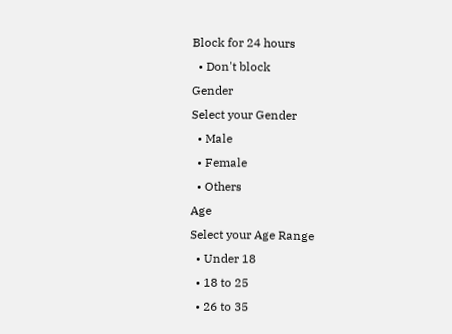Block for 24 hours
  • Don't block
Gender
Select your Gender
  • Male
  • Female
  • Others
Age
Select your Age Range
  • Under 18
  • 18 to 25
  • 26 to 35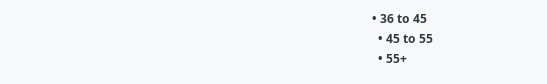• 36 to 45
  • 45 to 55
  • 55+